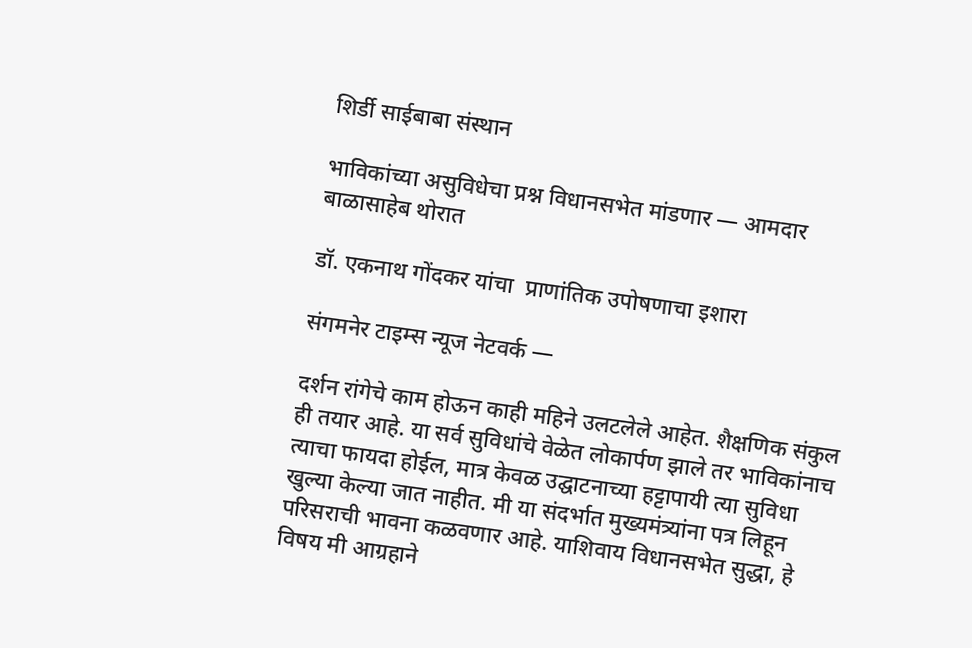शिर्डी साईबाबा संस्थान

भाविकांच्या असुविधेचा प्रश्न विधानसभेत मांडणार — आमदार बाळासाहेब थोरात

डॉ. एकनाथ गोंदकर यांचा  प्राणांतिक उपोषणाचा इशारा

संगमनेर टाइम्स न्यूज नेटवर्क —

दर्शन रांगेचे काम होऊन काही महिने उलटलेले आहेत. शैक्षणिक संकुल ही तयार आहे. या सर्व सुविधांचे वेळेत लोकार्पण झाले तर भाविकांनाच त्याचा फायदा होईल, मात्र केवळ उद्घाटनाच्या हट्टापायी त्या सुविधा खुल्या केल्या जात नाहीत. मी या संदर्भात मुख्यमंत्र्यांना पत्र लिहून परिसराची भावना कळवणार आहे. याशिवाय विधानसभेत सुद्धा, हे विषय मी आग्रहाने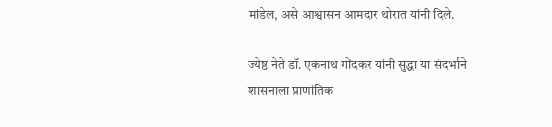मांडेल, असे आश्वासन आमदार थोरात यांनी दिले.

ज्येष्ठ नेते डॉ. एकनाथ गोंदकर यांनी सुद्धा या संदर्भाने शासनाला प्राणांतिक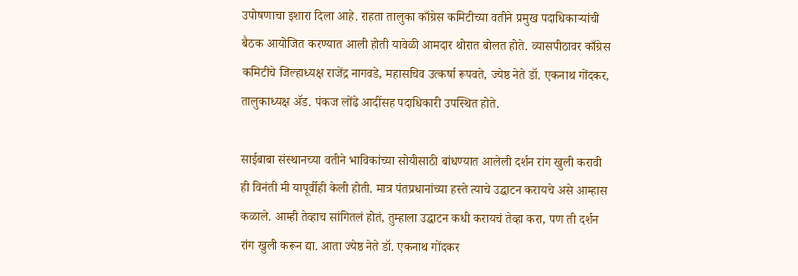उपोषणाचा इशारा दिला आहे. राहता तालुका काँग्रेस कमिटीच्या वतीने प्रमुख पदाधिकाऱ्यांची बैठक आयोजित करण्यात आली होती यावेळी आमदार थोरात बोलत होते. व्यासपीठावर काँग्रेस कमिटीचे जिल्हाध्यक्ष राजेंद्र नागवडे, महासचिव उत्कर्षा रूपवते, ज्येष्ठ नेते डॉ. एकनाथ गोंदकर, तालुकाध्यक्ष ॲड. पंकज लोंढे आदींसह पदाधिकारी उपस्थित होते.

साईबाबा संस्थानच्या वतीने भाविकांच्या सोयीसाठी बांधण्यात आलेली दर्शन रांग खुली करावी ही विनंती मी यापूर्वीही केली होती. मात्र पंतप्रधानांच्या हस्ते त्याचे उद्घाटन करायचे असे आम्हास कळाले. आम्ही तेव्हाच सांगितलं होतं, तुम्हाला उद्घाटन कधी करायचं तेव्हा करा, पण ती दर्शन रांग खुली करून द्या. आता ज्येष्ठ नेते डॉ. एकनाथ गोंदकर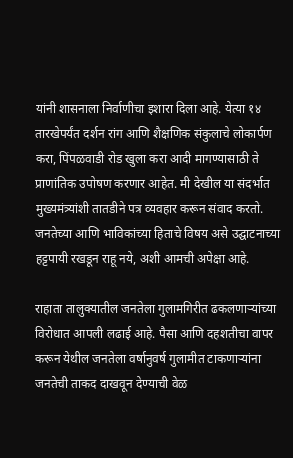यांनी शासनाला निर्वाणीचा इशारा दिला आहे. येत्या १४ तारखेपर्यंत दर्शन रांग आणि शैक्षणिक संकुलाचे लोकार्पण करा, पिंपळवाडी रोड खुला करा आदी मागण्यासाठी ते प्राणांतिक उपोषण करणार आहेत. मी देखील या संदर्भात मुख्यमंत्र्यांशी तातडीने पत्र व्यवहार करून संवाद करतो. जनतेच्या आणि भाविकांच्या हिताचे विषय असे उद्घाटनाच्या हट्टपायी रखडून राहू नये, अशी आमची अपेक्षा आहे.

राहाता तालुक्यातील जनतेला गुलामगिरीत ढकलणाऱ्यांच्या विरोधात आपली लढाई आहे. पैसा आणि दहशतीचा वापर करून येथील जनतेला वर्षानुवर्ष गुलामीत टाकणाऱ्यांना जनतेची ताकद दाखवून देण्याची वेळ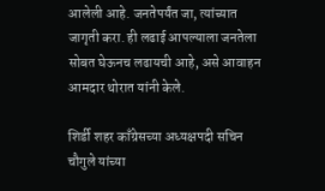आलेली आहे. जनतेपर्यंत जा, त्यांच्यात जागृती करा. ही लढाई आपल्याला जनतेला सोबत घेऊनच लढायची आहे, असे आवाहन आमदार थोरात यांनी केले.

शिर्डी शहर काँग्रेसच्या अध्यक्षपदी सचिन चौगुले यांच्या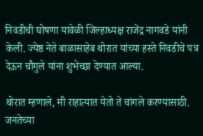निवडीची घोषणा यावेळी जिल्हाध्यक्ष राजेंद्र नागवडे यांनी केली. ज्येष्ठ नेते बाळासाहेब थोरात यांच्या हस्ते निवडीचे पत्र देऊन चौगुले यांना शुभेच्छा देण्यात आल्या.

थोरात म्हणाले, मी राहात्यात येतो ते चांगले करण्यासाठी. जनतेच्या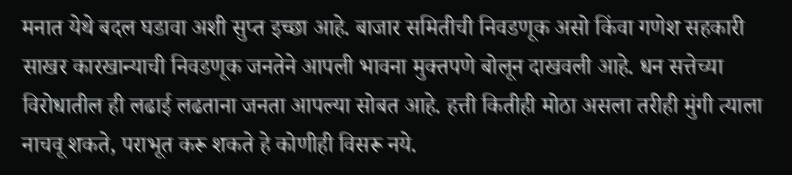मनात येथे बदल घडावा अशी सुप्त इच्छा आहे. बाजार समितीची निवडणूक असो किंवा गणेश सहकारी साखर कारखान्याची निवडणूक जनतेने आपली भावना मुक्तपणे बोलून दाखवली आहे. धन सत्तेच्या विरोधातील ही लढाई लढताना जनता आपल्या सोबत आहे. हत्ती कितीही मोठा असला तरीही मुंगी त्याला नाचवू शकते, पराभूत करू शकते हे कोणीही विसरू नये.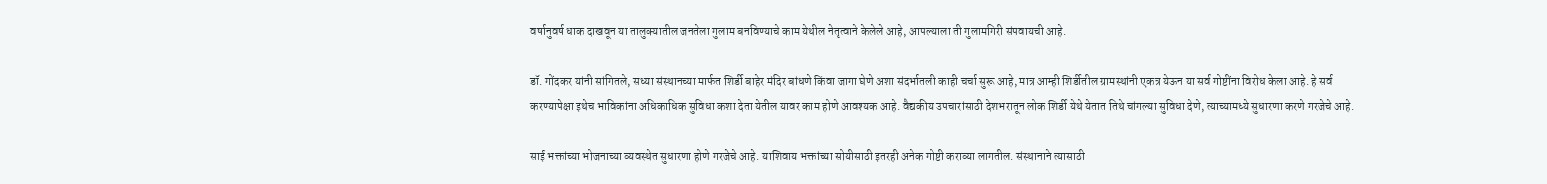वर्षानुवर्ष धाक दाखवून या तालुक्यातील जनतेला गुलाम बनविण्याचे काम येथील नेतृत्वाने केलेले आहे, आपल्याला ती गुलामगिरी संपवायची आहे.

डॉ. गोंदकर यांनी सांगितले, सध्या संस्थानच्या मार्फत शिर्डी बाहेर मंदिर बांधणे किंवा जागा घेणे अशा संदर्भातली काही चर्चा सुरू आहे, मात्र आम्ही शिर्डीतील ग्रामस्थांनी एकत्र येऊन या सर्व गोष्टींना विरोध केला आहे. हे सर्व करण्यापेक्षा इथेच भाविकांना अधिकाधिक सुविधा कशा देता येतील यावर काम होणे आवश्यक आहे. वैद्यकीय उपचारांसाठी देशभरातून लोक शिर्डी येथे येतात तिथे चांगल्या सुविधा देणे, त्याच्यामध्ये सुधारणा करणे गरजेचे आहे.

साई भक्तांच्या भोजनाच्या व्यवस्थेत सुधारणा होणे गरजेचे आहे. याशिवाय भक्तांच्या सोयीसाठी इतरही अनेक गोष्टी कराव्या लागतील. संस्थानाने त्यासाठी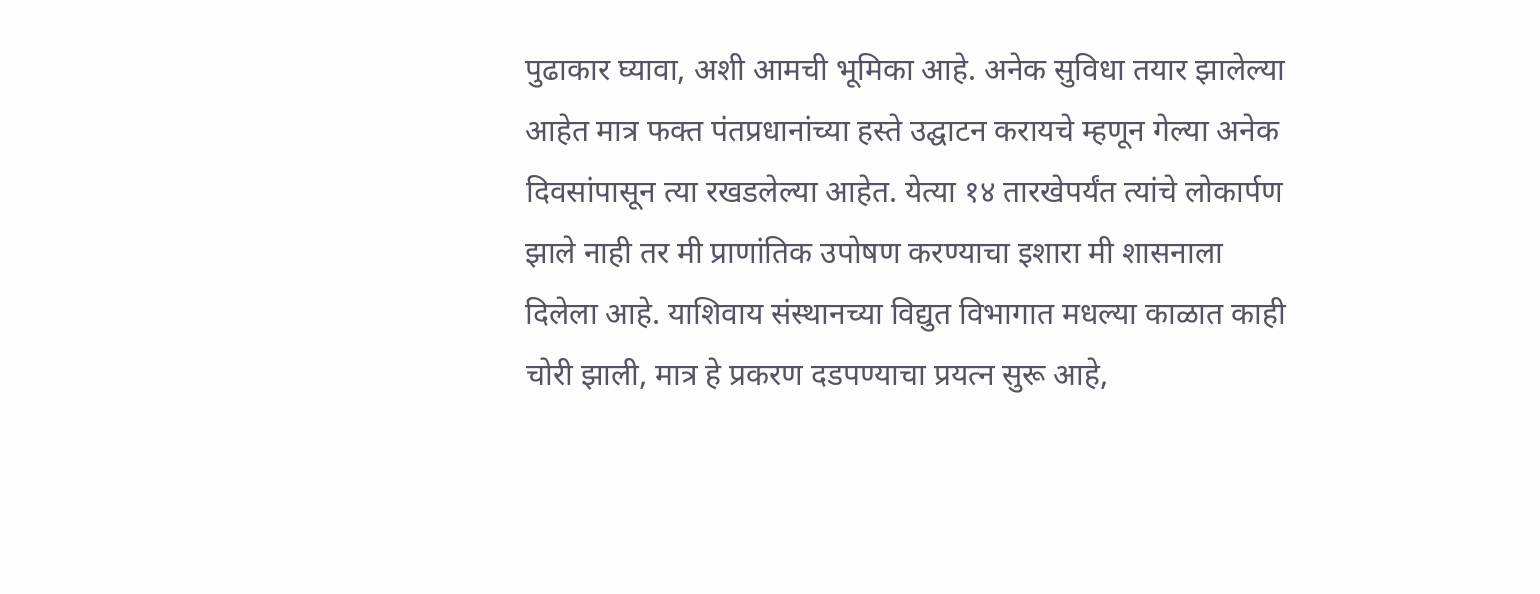पुढाकार घ्यावा, अशी आमची भूमिका आहे. अनेक सुविधा तयार झालेल्या आहेत मात्र फक्त पंतप्रधानांच्या हस्ते उद्घाटन करायचे म्हणून गेल्या अनेक दिवसांपासून त्या रखडलेल्या आहेत. येत्या १४ तारखेपर्यंत त्यांचे लोकार्पण झाले नाही तर मी प्राणांतिक उपोषण करण्याचा इशारा मी शासनाला दिलेला आहे. याशिवाय संस्थानच्या विद्युत विभागात मधल्या काळात काही चोरी झाली, मात्र हे प्रकरण दडपण्याचा प्रयत्न सुरू आहे,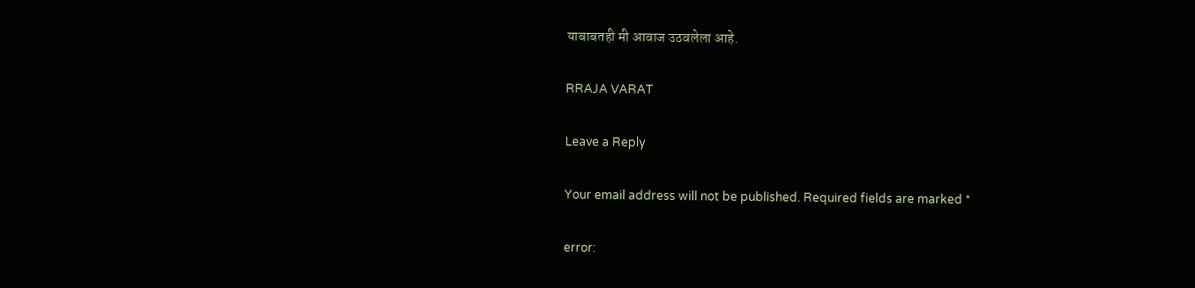याबाबतही मी आवाज उठवलेला आहे.

RRAJA VARAT

Leave a Reply

Your email address will not be published. Required fields are marked *

error: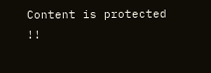Content is protected !!